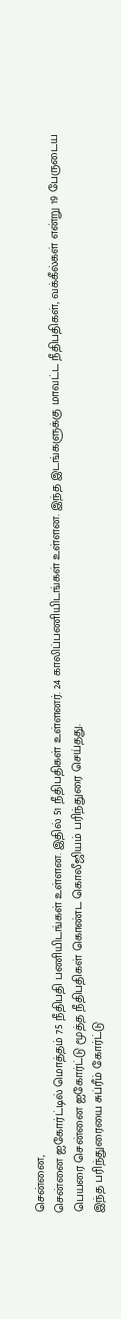சென்னை,
சென்னை ஐகோர்ட்டில் மொத்தம் 75 நீதிபதி பணியிடங்கள் உள்ளன. இதில் 51 நீதிபதிகள் உள்ளனர். 24 காலிப்பணியிடங்கள் உள்ளன. இந்த இடங்களுக்கு மாவட்ட நீதிபதிகள், வக்கீல்கள் என்று 19 பேருடைய பெயரை சென்னை ஐகோர்ட்டு மூத்த நீதிபதிகள் கொண்ட கொலீஜியம் பரிந்துரை செய்தது.
இந்த பரிந்துரையை சுப்ரீம் கோர்ட்டு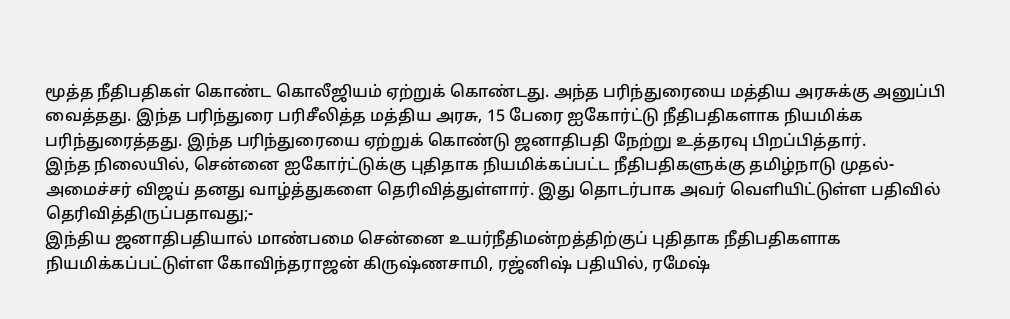மூத்த நீதிபதிகள் கொண்ட கொலீஜியம் ஏற்றுக் கொண்டது. அந்த பரிந்துரையை மத்திய அரசுக்கு அனுப்பி வைத்தது. இந்த பரிந்துரை பரிசீலித்த மத்திய அரசு, 15 பேரை ஐகோர்ட்டு நீதிபதிகளாக நியமிக்க பரிந்துரைத்தது. இந்த பரிந்துரையை ஏற்றுக் கொண்டு ஜனாதிபதி நேற்று உத்தரவு பிறப்பித்தார்.
இந்த நிலையில், சென்னை ஐகோர்ட்டுக்கு புதிதாக நியமிக்கப்பட்ட நீதிபதிகளுக்கு தமிழ்நாடு முதல்-அமைச்சர் விஜய் தனது வாழ்த்துகளை தெரிவித்துள்ளார். இது தொடர்பாக அவர் வெளியிட்டுள்ள பதிவில் தெரிவித்திருப்பதாவது;-
இந்திய ஜனாதிபதியால் மாண்பமை சென்னை உயர்நீதிமன்றத்திற்குப் புதிதாக நீதிபதிகளாக நியமிக்கப்பட்டுள்ள கோவிந்தராஜன் கிருஷ்ணசாமி, ரஜ்னிஷ் பதியில், ரமேஷ்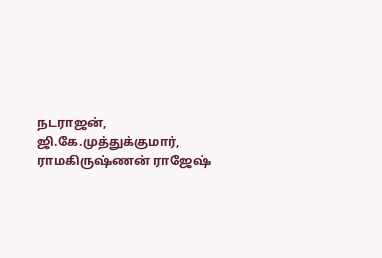நடராஜன், ஜி.கே.முத்துக்குமார், ராமகிருஷ்ணன் ராஜேஷ்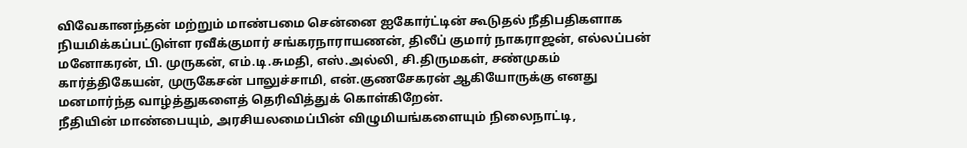விவேகானந்தன் மற்றும் மாண்பமை சென்னை ஐகோர்ட்டின் கூடுதல் நீதிபதிகளாக நியமிக்கப்பட்டுள்ள ரவீக்குமார் சங்கரநாராயணன், திலீப் குமார் நாகராஜன், எல்லப்பன் மனோகரன், பி. முருகன், எம்.டி.சுமதி, எஸ்.அல்லி, சி.திருமகள், சண்முகம் கார்த்திகேயன், முருகேசன் பாலுச்சாமி, என்.குணசேகரன் ஆகியோருக்கு எனது மனமார்ந்த வாழ்த்துகளைத் தெரிவித்துக் கொள்கிறேன்.
நீதியின் மாண்பையும், அரசியலமைப்பின் விழுமியங்களையும் நிலைநாட்டி,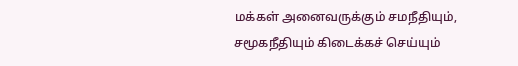மக்கள் அனைவருக்கும் சமநீதியும், சமூகநீதியும் கிடைக்கச் செய்யும்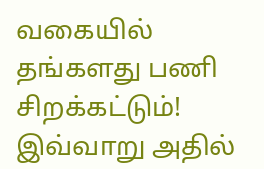வகையில் தங்களது பணி சிறக்கட்டும்!
இவ்வாறு அதில்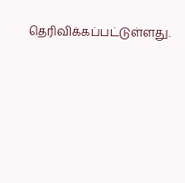தெரிவிக்கப்பட்டுள்ளது.